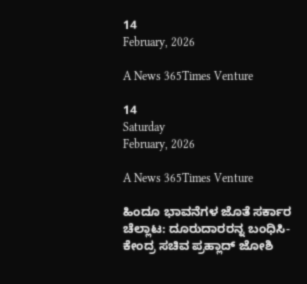14
February, 2026

A News 365Times Venture

14
Saturday
February, 2026

A News 365Times Venture

ಹಿಂದೂ ಭಾವನೆಗಳ ಜೊತೆ ಸರ್ಕಾರ ಚೆಲ್ಲಾಟ: ದೂರುದಾರರನ್ನ ಬಂಧಿಸಿ-ಕೇಂದ್ರ ಸಚಿವ ಪ್ರಹ್ಲಾದ್ ಜೋಶಿ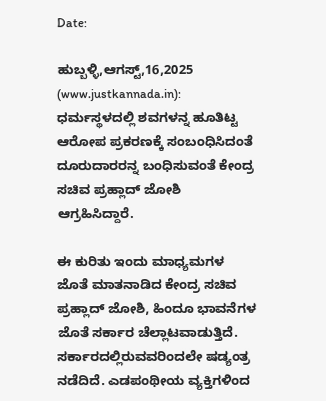Date:

ಹುಬ್ಬಳ್ಳಿ,ಆಗಸ್ಟ್,16,2025 (www.justkannada.in):  ಧರ್ಮಸ್ಥಳದಲ್ಲಿ ಶವಗಳನ್ನ ಹೂತಿಟ್ಟ ಆರೋಪ ಪ್ರಕರಣಕ್ಕೆ ಸಂಬಂಧಿಸಿದಂತೆ  ದೂರುದಾರರನ್ನ ಬಂಧಿಸುವಂತೆ ಕೇಂದ್ರ ಸಚಿವ ಪ್ರಹ್ಲಾದ್ ಜೋಶಿ ಆಗ್ರಹಿಸಿದ್ದಾರೆ.

ಈ ಕುರಿತು ಇಂದು ಮಾಧ್ಯಮಗಳ ಜೊತೆ ಮಾತನಾಡಿದ ಕೇಂದ್ರ ಸಚಿವ ಪ್ರಹ್ಲಾದ್ ಜೋಶಿ, ಹಿಂದೂ ಭಾವನೆಗಳ ಜೊತೆ ಸರ್ಕಾರ ಚೆಲ್ಲಾಟವಾಡುತ್ತಿದೆ.  ಸರ್ಕಾರದಲ್ಲಿರುವವರಿಂದಲೇ ಷಡ್ಯಂತ್ರ ನಡೆದಿದೆ. ಎಡಪಂಥೀಯ ವ್ಯಕ್ತಿಗಳಿಂದ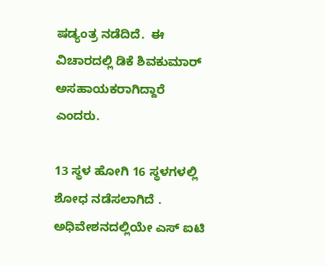ಷಡ್ಯಂತ್ರ ನಡೆದಿದೆ.  ಈ ವಿಚಾರದಲ್ಲಿ ಡಿಕೆ ಶಿವಕುಮಾರ್ ಅಸಹಾಯಕರಾಗಿದ್ದಾರೆ ಎಂದರು.

13 ಸ್ಥಳ ಹೋಗಿ 16 ಸ್ಥಳಗಳಲ್ಲಿ ಶೋಧ ನಡೆಸಲಾಗಿದೆ . ಅಧಿವೇಶನದಲ್ಲಿಯೇ ಎಸ್ ಐಟಿ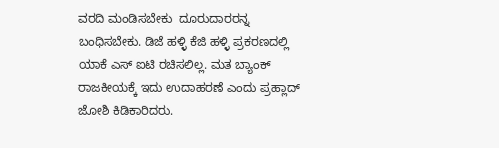ವರದಿ ಮಂಡಿಸಬೇಕು  ದೂರುದಾರರನ್ನ ಬಂಧಿಸಬೇಕು. ಡಿಜೆ ಹಳ್ಳಿ ಕೆಜಿ ಹಳ್ಳಿ ಪ್ರಕರಣದಲ್ಲಿ  ಯಾಕೆ ಎಸ್ ಐಟಿ ರಚಿಸಲಿಲ್ಲ. ಮತ ಬ್ಯಾಂಕ್ ರಾಜಕೀಯಕ್ಕೆ ಇದು ಉದಾಹರಣೆ ಎಂದು ಪ್ರಹ್ಲಾದ್ ಜೋಶಿ ಕಿಡಿಕಾರಿದರು.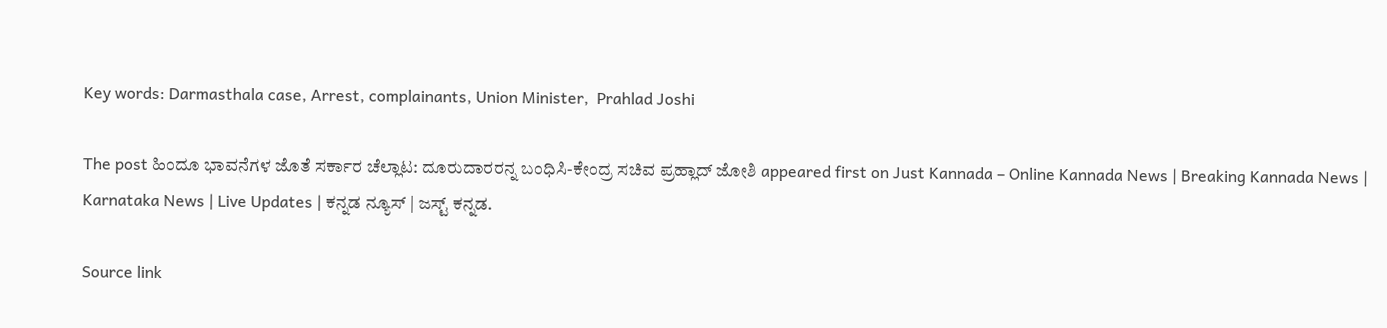Key words: Darmasthala case, Arrest, complainants, Union Minister,  Prahlad Joshi

The post ಹಿಂದೂ ಭಾವನೆಗಳ ಜೊತೆ ಸರ್ಕಾರ ಚೆಲ್ಲಾಟ: ದೂರುದಾರರನ್ನ ಬಂಧಿಸಿ-ಕೇಂದ್ರ ಸಚಿವ ಪ್ರಹ್ಲಾದ್ ಜೋಶಿ appeared first on Just Kannada – Online Kannada News | Breaking Kannada News | Karnataka News | Live Updates | ಕನ್ನಡ ನ್ಯೂಸ್ | ಜಸ್ಟ್ ಕನ್ನಡ.

Source link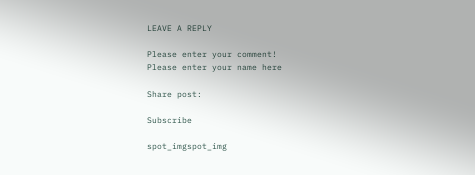LEAVE A REPLY

Please enter your comment!
Please enter your name here

Share post:

Subscribe

spot_imgspot_img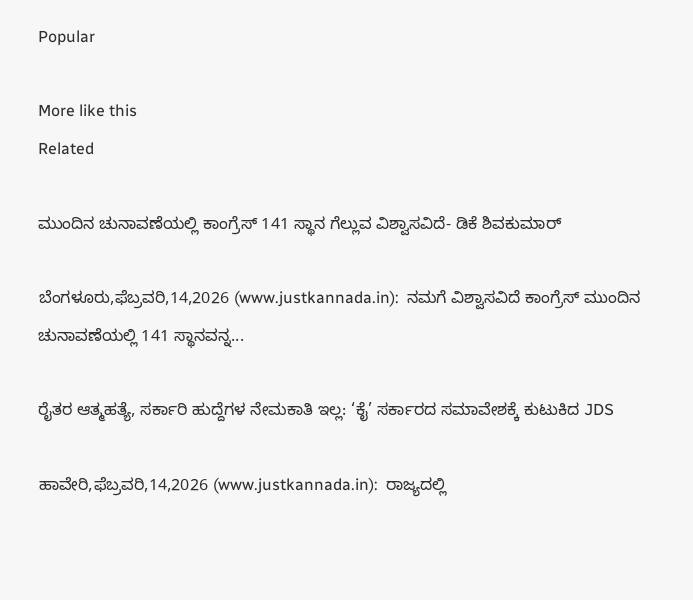Popular

More like this
Related

ಮುಂದಿನ ಚುನಾವಣೆಯಲ್ಲಿ ಕಾಂಗ್ರೆಸ್ 141 ಸ್ಥಾನ ಗೆಲ್ಲುವ ವಿಶ್ವಾಸವಿದೆ- ಡಿಕೆ ಶಿವಕುಮಾರ್

ಬೆಂಗಳೂರು,ಫೆಬ್ರವರಿ,14,2026 (www.justkannada.in):  ನಮಗೆ ವಿಶ್ವಾಸವಿದೆ ಕಾಂಗ್ರೆಸ್ ಮುಂದಿನ ಚುನಾವಣೆಯಲ್ಲಿ 141 ಸ್ಥಾನವನ್ನ...

ರೈತರ ಆತ್ಮಹತ್ಯೆ, ಸರ್ಕಾರಿ ಹುದ್ದೆಗಳ ನೇಮಕಾತಿ ಇಲ್ಲ: ‘ಕೈ’ ಸರ್ಕಾರದ ಸಮಾವೇಶಕ್ಕೆ ಕುಟುಕಿದ JDS

ಹಾವೇರಿ,ಫೆಬ್ರವರಿ,14,2026 (www.justkannada.in):  ರಾಜ್ಯದಲ್ಲಿ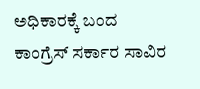ಅಧಿಕಾರಕ್ಕೆ ಬಂದ ಕಾಂಗ್ರೆಸ್‌ ಸರ್ಕಾರ ಸಾವಿರ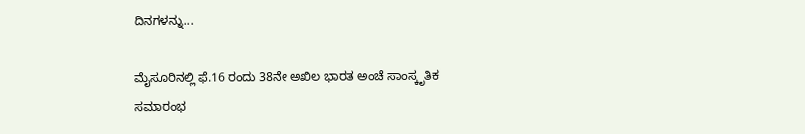ದಿನಗಳನ್ನು...

ಮೈಸೂರಿನಲ್ಲಿ ಫೆ.16 ರಂದು 38ನೇ ಅಖಿಲ ಭಾರತ ಅಂಚೆ ಸಾಂಸ್ಕೃತಿಕ ಸಮಾರಂಭ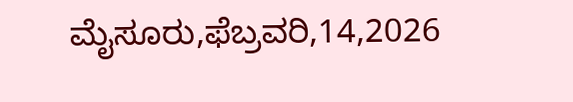ಮೈಸೂರು,ಫೆಬ್ರವರಿ,14,2026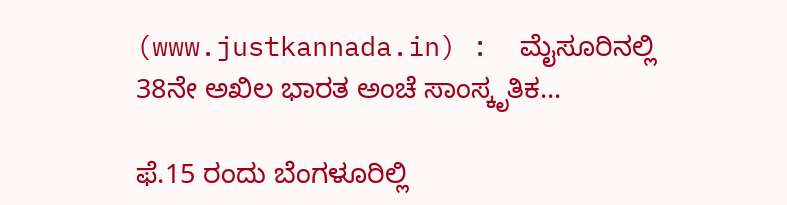(www.justkannada.in) :  ಮೈಸೂರಿನಲ್ಲಿ 38ನೇ ಅಖಿಲ ಭಾರತ ಅಂಚೆ ಸಾಂಸ್ಕೃತಿಕ...

ಫೆ.15 ರಂದು ಬೆಂಗಳೂರಿಲ್ಲಿ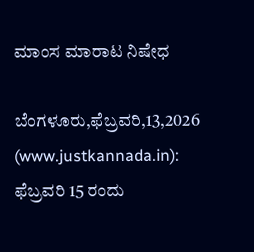ಮಾಂಸ ಮಾರಾಟ ನಿಷೇಧ

ಬೆಂಗಳೂರು,ಫೆಬ್ರವರಿ,13,2026 (www.justkannada.in):  ಫೆಬ್ರವರಿ 15 ರಂದು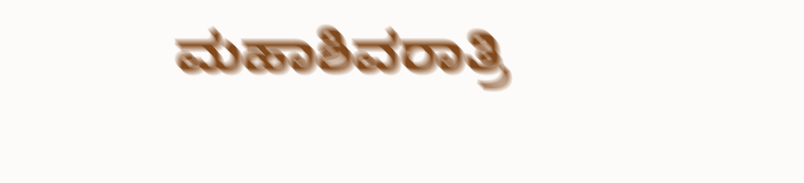ಮಹಾಶಿವರಾತ್ರಿ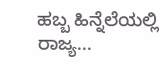ಹಬ್ಬ ಹಿನ್ನೆಲೆಯಲ್ಲಿ ರಾಜ್ಯ...